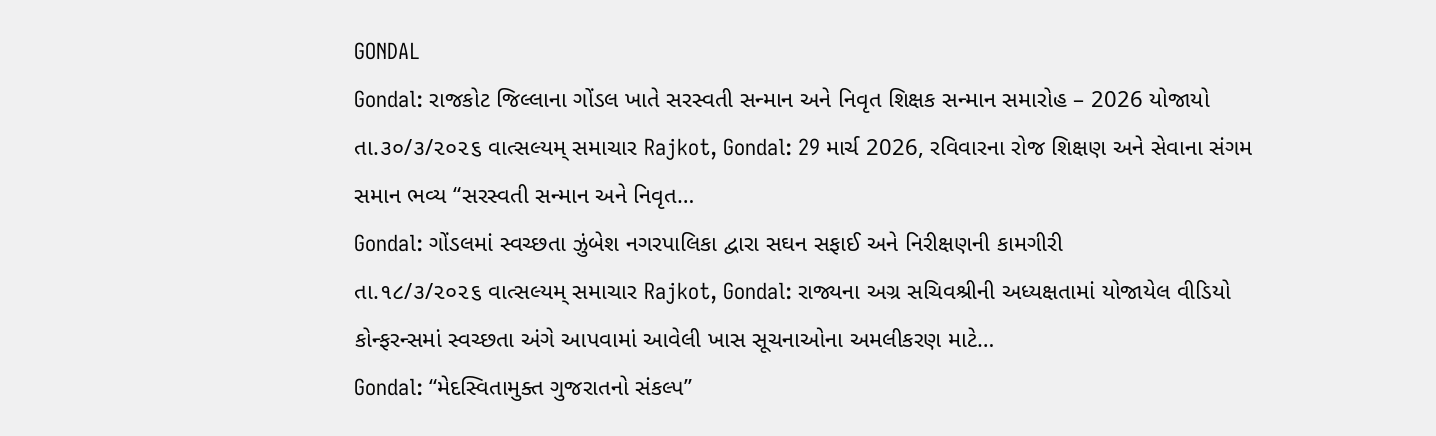GONDAL
Gondal: રાજકોટ જિલ્લાના ગોંડલ ખાતે સરસ્વતી સન્માન અને નિવૃત શિક્ષક સન્માન સમારોહ – 2026 યોજાયો
તા.૩૦/૩/૨૦૨૬ વાત્સલ્યમ્ સમાચાર Rajkot, Gondal: 29 માર્ચ 2026, રવિવારના રોજ શિક્ષણ અને સેવાના સંગમ સમાન ભવ્ય “સરસ્વતી સન્માન અને નિવૃત…
Gondal: ગોંડલમાં સ્વચ્છતા ઝુંબેશ નગરપાલિકા દ્વારા સઘન સફાઈ અને નિરીક્ષણની કામગીરી
તા.૧૮/૩/૨૦૨૬ વાત્સલ્યમ્ સમાચાર Rajkot, Gondal: રાજ્યના અગ્ર સચિવશ્રીની અધ્યક્ષતામાં યોજાયેલ વીડિયો કોન્ફરન્સમાં સ્વચ્છતા અંગે આપવામાં આવેલી ખાસ સૂચનાઓના અમલીકરણ માટે…
Gondal: “મેદસ્વિતામુક્ત ગુજરાતનો સંકલ્પ”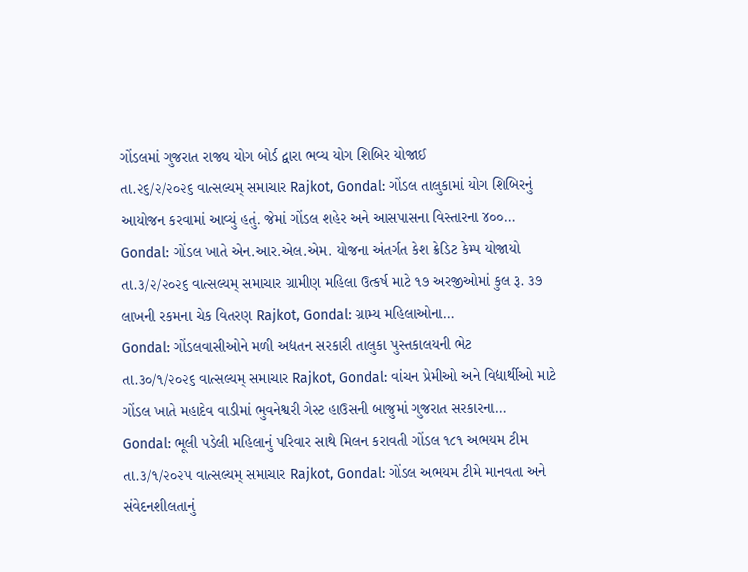ગોંડલમાં ગુજરાત રાજ્ય યોગ બોર્ડ દ્વારા ભવ્ય યોગ શિબિર યોજાઈ
તા.૨૬/૨/૨૦૨૬ વાત્સલ્યમ્ સમાચાર Rajkot, Gondal: ગોંડલ તાલુકામાં યોગ શિબિરનું આયોજન કરવામાં આવ્યું હતું. જેમાં ગોંડલ શહેર અને આસપાસના વિસ્તારના ૪૦૦…
Gondal: ગોંડલ ખાતે એન.આર.એલ.એમ. યોજના અંતર્ગત કેશ ક્રેડિટ કેમ્પ યોજાયો
તા.૩/૨/૨૦૨૬ વાત્સલ્યમ્ સમાચાર ગ્રામીણ મહિલા ઉત્કર્ષ માટે ૧૭ અરજીઓમાં કુલ રૂ. ૩૭ લાખની રકમના ચેક વિતરણ Rajkot, Gondal: ગ્રામ્ય મહિલાઓના…
Gondal: ગોંડલવાસીઓને મળી અદ્યતન સરકારી તાલુકા પુસ્તકાલયની ભેટ
તા.૩૦/૧/૨૦૨૬ વાત્સલ્યમ્ સમાચાર Rajkot, Gondal: વાંચન પ્રેમીઓ અને વિદ્યાર્થીઓ માટે ગોંડલ ખાતે મહાદેવ વાડીમાં ભુવનેશ્વરી ગેસ્ટ હાઉસની બાજુમાં ગુજરાત સરકારના…
Gondal: ભૂલી પડેલી મહિલાનું પરિવાર સાથે મિલન કરાવતી ગોંડલ ૧૮૧ અભયમ ટીમ
તા.૩/૧/૨૦૨૫ વાત્સલ્યમ્ સમાચાર Rajkot, Gondal: ગોંડલ અભયમ ટીમે માનવતા અને સંવેદનશીલતાનું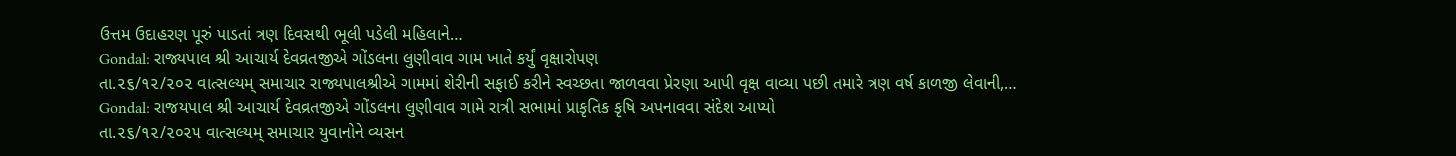ઉત્તમ ઉદાહરણ પૂરું પાડતાં ત્રણ દિવસથી ભૂલી પડેલી મહિલાને…
Gondal: રાજ્યપાલ શ્રી આચાર્ય દેવવ્રતજીએ ગોંડલના લુણીવાવ ગામ ખાતે કર્યું વૃક્ષારોપણ
તા.૨૬/૧૨/૨૦૨ વાત્સલ્યમ્ સમાચાર રાજ્યપાલશ્રીએ ગામમાં શેરીની સફાઈ કરીને સ્વચ્છતા જાળવવા પ્રેરણા આપી વૃક્ષ વાવ્યા પછી તમારે ત્રણ વર્ષ કાળજી લેવાની,…
Gondal: રાજયપાલ શ્રી આચાર્ય દેવવ્રતજીએ ગોંડલના લુણીવાવ ગામે રાત્રી સભામાં પ્રાકૃતિક કૃષિ અપનાવવા સંદેશ આપ્યો
તા.૨૬/૧૨/૨૦૨૫ વાત્સલ્યમ્ સમાચાર યુવાનોને વ્યસન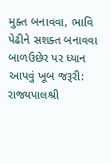મુક્ત બનાવવા, ભાવિ પેઢીને સશક્ત બનાવવા બાળઉછેર પર ધ્યાન આપવું ખૂબ જરૂરી: રાજ્યપાલશ્રી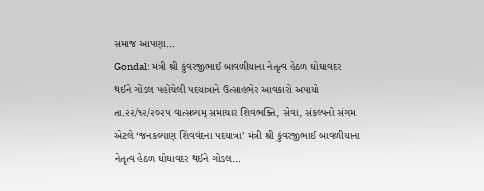સમાજ આપણા…
Gondal: મંત્રી શ્રી કુંવરજીભાઈ બાવળીયાના નેતૃત્વ હેઠળ ઘોઘાવદર થઈને ગોંડલ પહોંચેલી પદયાત્રાને ઉત્સાહભેર આવકારો અપાયો
તા.૨૨/૧૨/૨૦૨૫ વાત્સલ્યમ્ સમાચાર શિવભક્તિ, સેવા, સંકલ્પનો સંગમ એટલે ‘જનકલ્યાણ શિવવંદના પદયાત્રા’ મંત્રી શ્રી કુંવરજીભાઈ બાવળીયાના નેતૃત્વ હેઠળ ઘોઘાવદર થઈને ગોંડલ…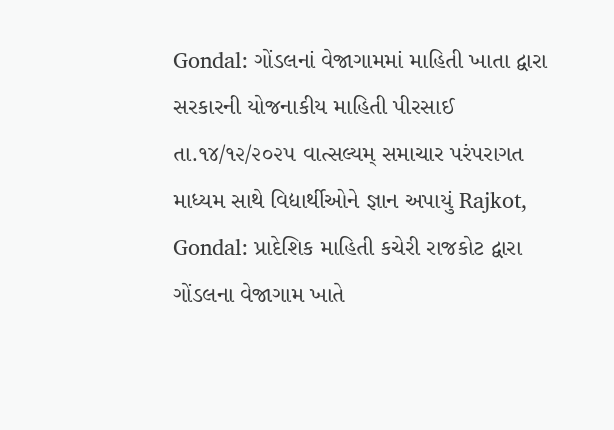Gondal: ગોંડલનાં વેજાગામમાં માહિતી ખાતા દ્વારા સરકારની યોજનાકીય માહિતી પીરસાઈ
તા.૧૪/૧૨/૨૦૨૫ વાત્સલ્યમ્ સમાચાર પરંપરાગત માધ્યમ સાથે વિદ્યાર્થીઓને જ્ઞાન અપાયું Rajkot, Gondal: પ્રાદેશિક માહિતી કચેરી રાજકોટ દ્વારા ગોંડલના વેજાગામ ખાતે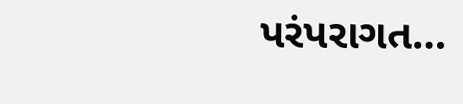પરંપરાગત…